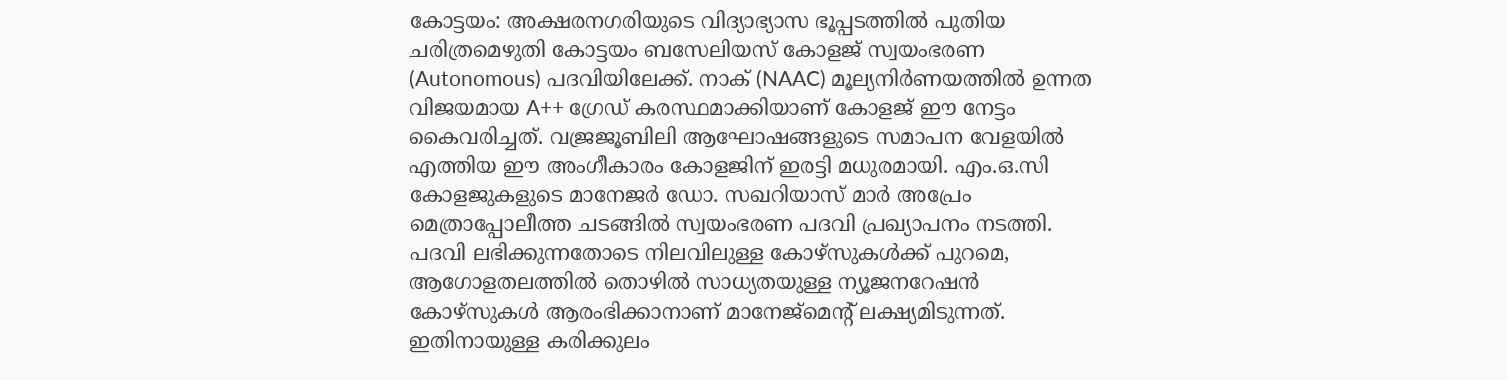കോട്ടയം: അക്ഷരനഗരിയുടെ വിദ്യാഭ്യാസ ഭൂപ്പടത്തിൽ പുതിയ ചരിത്രമെഴുതി കോട്ടയം ബസേലിയസ് കോളജ് സ്വയംഭരണ (Autonomous) പദവിയിലേക്ക്. നാക് (NAAC) മൂല്യനിർണയത്തിൽ ഉന്നത വിജയമായ A++ ഗ്രേഡ് കരസ്ഥമാക്കിയാണ് കോളജ് ഈ നേട്ടം കൈവരിച്ചത്. വജ്രജൂബിലി ആഘോഷങ്ങളുടെ സമാപന വേളയിൽ എത്തിയ ഈ അംഗീകാരം കോളജിന് ഇരട്ടി മധുരമായി. എം.ഒ.സി കോളജുകളുടെ മാനേജർ ഡോ. സഖറിയാസ് മാർ അപ്രേം മെത്രാപ്പോലീത്ത ചടങ്ങിൽ സ്വയംഭരണ പദവി പ്രഖ്യാപനം നടത്തി.
പദവി ലഭിക്കുന്നതോടെ നിലവിലുള്ള കോഴ്സുകൾക്ക് പുറമെ, ആഗോളതലത്തിൽ തൊഴിൽ സാധ്യതയുള്ള ന്യൂജനറേഷൻ കോഴ്സുകൾ ആരംഭിക്കാനാണ് മാനേജ്മെന്റ് ലക്ഷ്യമിടുന്നത്. ഇതിനായുള്ള കരിക്കുലം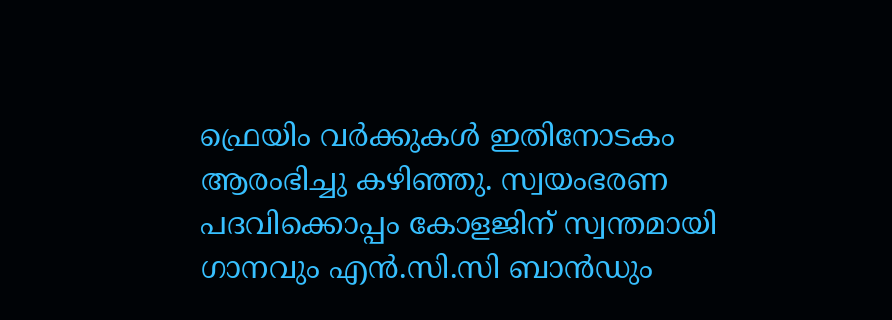ഫ്രെയിം വർക്കുകൾ ഇതിനോടകം ആരംഭിച്ചു കഴിഞ്ഞു. സ്വയംഭരണ പദവിക്കൊപ്പം കോളജിന് സ്വന്തമായി ഗാനവും എൻ.സി.സി ബാൻഡും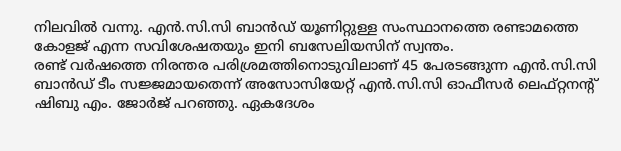നിലവിൽ വന്നു. എൻ.സി.സി ബാൻഡ് യൂണിറ്റുള്ള സംസ്ഥാനത്തെ രണ്ടാമത്തെ കോളജ് എന്ന സവിശേഷതയും ഇനി ബസേലിയസിന് സ്വന്തം.
രണ്ട് വർഷത്തെ നിരന്തര പരിശ്രമത്തിനൊടുവിലാണ് 45 പേരടങ്ങുന്ന എൻ.സി.സി ബാൻഡ് ടീം സജ്ജമായതെന്ന് അസോസിയേറ്റ് എൻ.സി.സി ഓഫീസർ ലെഫ്റ്റനൻ്റ് ഷിബു എം. ജോർജ് പറഞ്ഞു. ഏകദേശം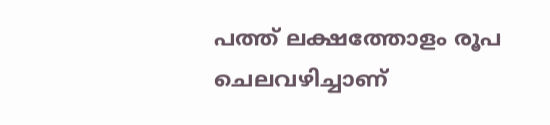പത്ത് ലക്ഷത്തോളം രൂപ ചെലവഴിച്ചാണ്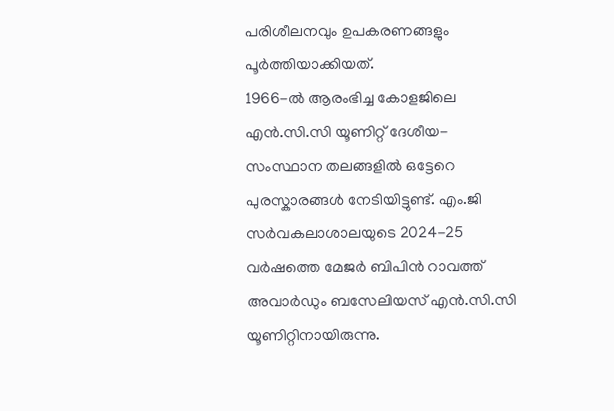പരിശീലനവും ഉപകരണങ്ങളും പൂർത്തിയാക്കിയത്.
1966-ൽ ആരംഭിച്ച കോളജിലെ എൻ.സി.സി യൂണിറ്റ് ദേശീയ- സംസ്ഥാന തലങ്ങളിൽ ഒട്ടേറെ പുരസ്കാരങ്ങൾ നേടിയിട്ടുണ്ട്. എം.ജി സർവകലാശാലയുടെ 2024-25 വർഷത്തെ മേജർ ബിപിൻ റാവത്ത് അവാർഡും ബസേലിയസ് എൻ.സി.സി യൂണിറ്റിനായിരുന്നു.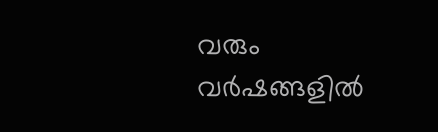വരും വർഷങ്ങളിൽ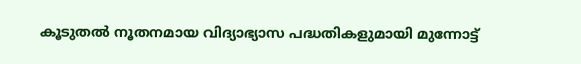കൂടുതൽ നൂതനമായ വിദ്യാഭ്യാസ പദ്ധതികളുമായി മുന്നോട്ട്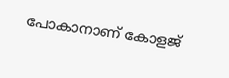പോകാനാണ് കോളജ്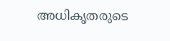അധികൃതരുടെ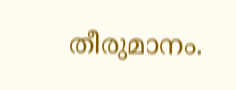തീരുമാനം.